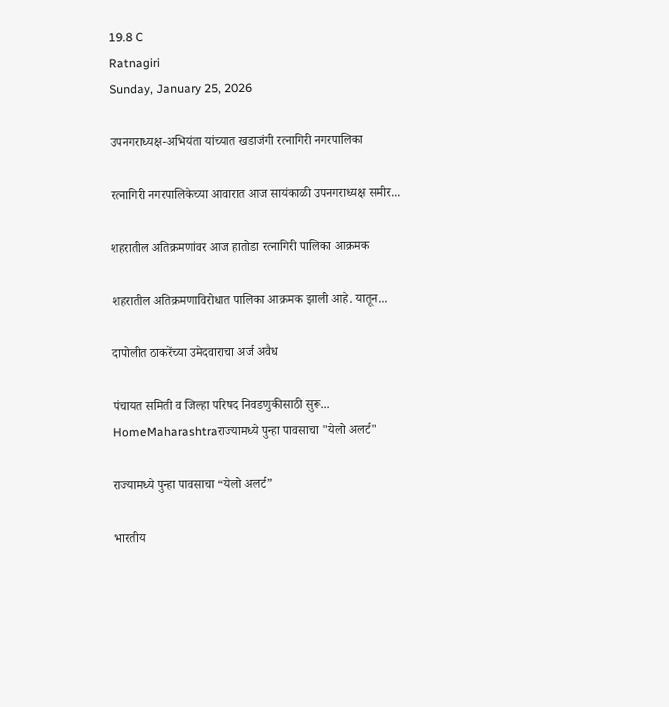19.8 C
Ratnagiri
Sunday, January 25, 2026

उपनगराध्यक्ष-अभियंता यांच्यात खडाजंगी रत्नागिरी नगरपालिका

रत्नागिरी नगरपालिकेच्या आवारात आज सायंकाळी उपनगराध्यक्ष समीर...

शहरातील अतिक्रमणांवर आज हातोडा रत्नागिरी पालिका आक्रमक

शहरातील अतिक्रमणाविरोधात पालिका आक्रमक झाली आहे. यातून...

दापोलीत ठाकरेंच्या उमेदवाराचा अर्ज अवैध

पंचायत समिती व जिल्हा परिषद निवडणुकीसाठी सुरू...
HomeMaharashtraराज्यामध्ये पुन्हा पावसाचा "येलो अलर्ट"

राज्यामध्ये पुन्हा पावसाचा “येलो अलर्ट”

भारतीय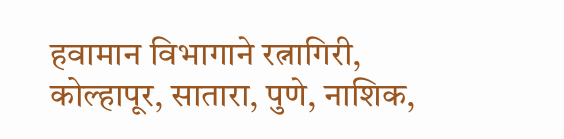हवामान विभागाने रत्नागिरी, कोल्हापूर, सातारा, पुणे, नाशिक,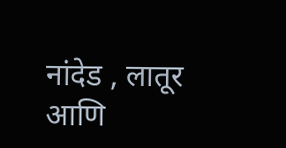नांदेड , लातूर आणि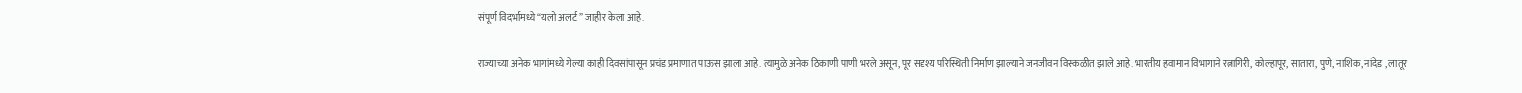संपूर्ण विदर्भामध्ये “यलो अलर्ट” जाहीर केला आहे.

राज्याच्या अनेक भागांमध्ये गेल्या काही दिवसांपासून प्रचंड प्रमाणात पाऊस झाला आहे. त्यामुळे अनेक ठिकाणी पाणी भरले असून, पूर सदृश्य परिस्थिती निर्माण झाल्याने जनजीवन विस्कळीत झाले आहे. भारतीय हवामान विभागाने रत्नागिरी, कोल्हापूर, सातारा, पुणे, नाशिक, नांदेड , लातूर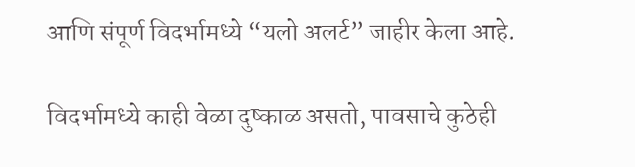आणि संपूर्ण विदर्भामध्ये “यलो अलर्ट” जाहीर केला आहे.

विदर्भामध्ये काही वेळा दुष्काळ असतो, पावसाचे कुठेही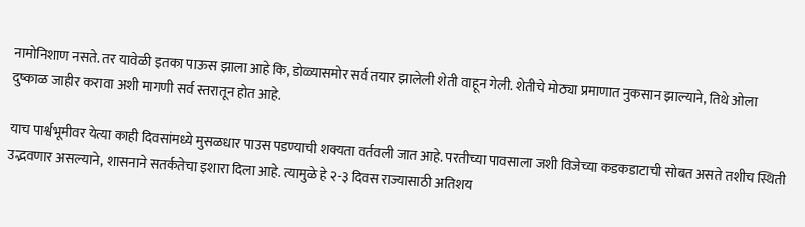नामोनिशाण नसते. तर यावेळी इतका पाऊस झाला आहे कि, डोळ्यासमोर सर्व तयार झालेली शेती वाहून गेली. शेतीचे मोठ्या प्रमाणात नुकसान झाल्याने, तिथे ओला दुष्काळ जाहीर करावा अशी मागणी सर्व स्तरातून होत आहे.

याच पार्श्वभूमीवर येत्या काही दिवसांमध्ये मुसळधार पाउस पडण्याची शक्यता वर्तवली जात आहे. परतीच्या पावसाला जशी विजेच्या कडकडाटाची सोबत असते तशीच स्थिती उद्भवणार असल्याने, शासनाने सतर्कतेचा इशारा दिला आहे. त्यामुळे हे २-३ दिवस राज्यासाठी अतिशय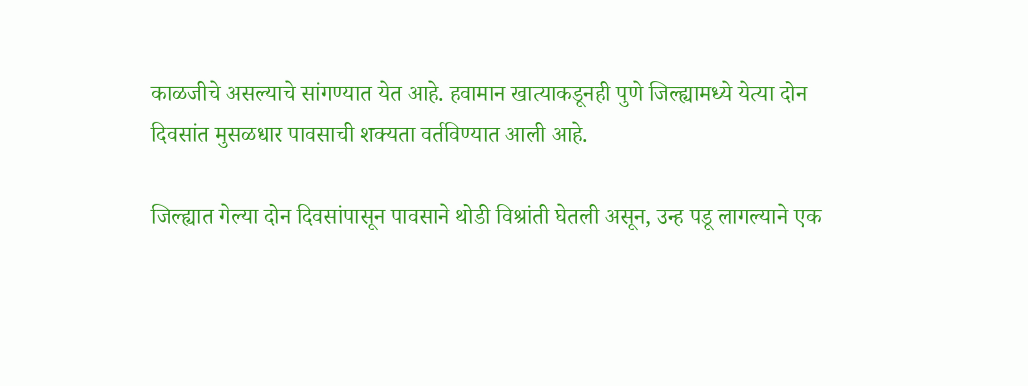काळजीचे असल्याचे सांगण्यात येत आहे. हवामान खात्याकडूनही पुणे जिल्ह्यामध्ये येत्या दोन दिवसांत मुसळधार पावसाची शक्यता वर्तविण्यात आली आहे.

जिल्ह्यात गेल्या दोन दिवसांपासून पावसाने थोडी विश्रांती घेतली असून, उन्ह पडू लागल्याने एक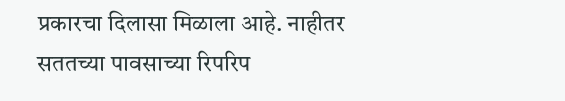प्रकारचा दिलासा मिळाला आहे. नाहीतर सततच्या पावसाच्या रिपरिप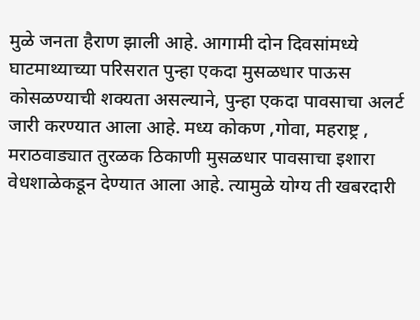मुळे जनता हैराण झाली आहे. आगामी दोन दिवसांमध्ये घाटमाथ्याच्या परिसरात पुन्हा एकदा मुसळधार पाऊस कोसळण्याची शक्यता असल्याने, पुन्हा एकदा पावसाचा अलर्ट जारी करण्यात आला आहे. मध्य कोकण ,गोवा, महराष्ट्र , मराठवाड्यात तुरळक ठिकाणी मुसळधार पावसाचा इशारा वेधशाळेकडून देण्यात आला आहे. त्यामुळे योग्य ती खबरदारी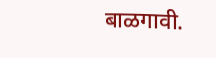बाळगावी.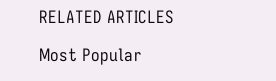RELATED ARTICLES

Most Popular